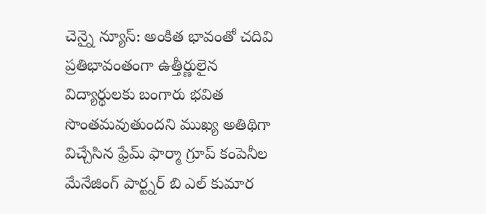చెన్నై న్యూస్: అంకిత భావంతో చదివి ప్రతిభావంతంగా ఉత్తీర్ణులైన విద్యార్థులకు బంగారు భవిత సొంతమవుతుందని ముఖ్య అతిథిగా విచ్చేసిన ఫ్రేమ్ ఫార్మా గ్రూప్ కంపెనీల మేనేజింగ్ పార్ట్నర్ బి ఎల్ కుమార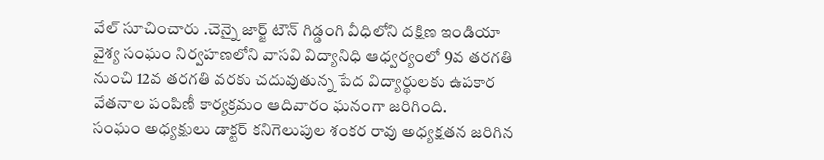వేల్ సూచించారు .చెన్నై జార్జ్ టౌన్ గిడ్డంగి వీధిలోని దక్షిణ ఇండియా వైశ్య సంఘం నిర్వహణలోని వాసవి విద్యానిధి ఆధ్వర్యంలో 9వ తరగతి నుంచి 12వ తరగతి వరకు చదువుతున్న పేద విద్యార్థులకు ఉపకార వేతనాల పంపిణీ కార్యక్రమం ఆదివారం ఘనంగా జరిగింది.
సంఘం అధ్యక్షులు డాక్టర్ కనిగెలుపుల శంకర రావు అధ్యక్షతన జరిగిన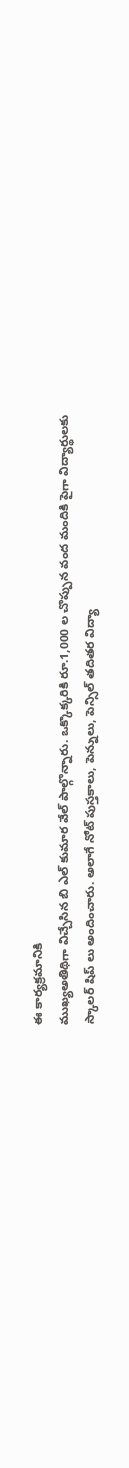ఈ కార్యక్రమానికి
ముఖ్యఅతిథిగా విచ్చేసిన బి ఎల్ కుమార వేల్ పాల్గొన్నారు. ఒక్కొక్కరికి రూ.1,000 ల చొప్పున వంద మందికి పైగా విద్యార్థులకు స్కాలర్ షిప్ లు అందించారు. అలాగే నోట్ పుస్తకాలు, పెన్నులు, పెన్సిల్ తదితర విద్యా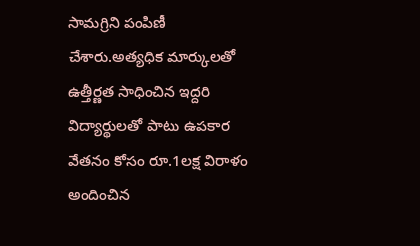సామగ్రిని పంపిణీ చేశారు.అత్యధిక మార్కులతో ఉత్తీర్ణత సాధించిన ఇద్దరి విద్యార్థులతో పాటు ఉపకార వేతనం కోసం రూ.1లక్ష విరాళం అందించిన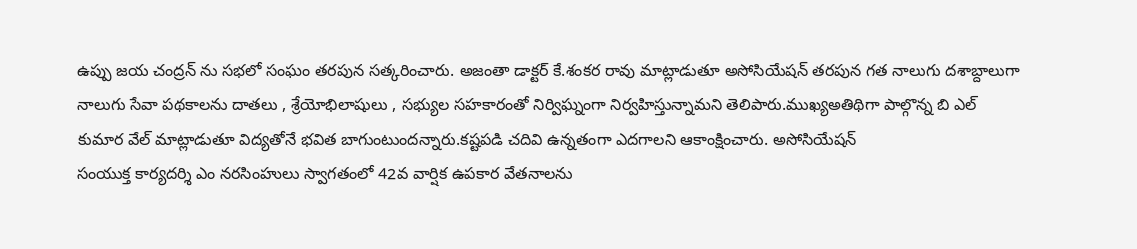ఉప్పు జయ చంద్రన్ ను సభలో సంఘం తరపున సత్కరించారు. అజంతా డాక్టర్ కే.శంకర రావు మాట్లాడుతూ అసోసియేషన్ తరపున గత నాలుగు దశాబ్దాలుగా నాలుగు సేవా పథకాలను దాతలు , శ్రేయోభిలాషులు , సభ్యుల సహకారంతో నిర్విఘ్నంగా నిర్వహిస్తున్నామని తెలిపారు.ముఖ్యఅతిథిగా పాల్గొన్న బి ఎల్ కుమార వేల్ మాట్లాడుతూ విద్యతోనే భవిత బాగుంటుందన్నారు.కష్టపడి చదివి ఉన్నతంగా ఎదగాలని ఆకాంక్షించారు. అసోసియేషన్
సంయుక్త కార్యదర్శి ఎం నరసింహులు స్వాగతంలో 42వ వార్షిక ఉపకార వేతనాలను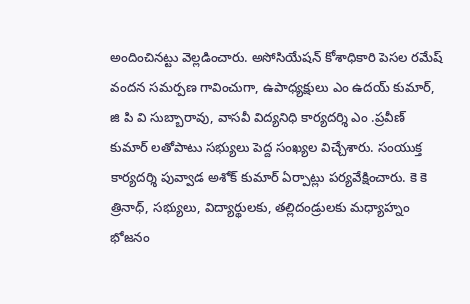అందించినట్టు వెల్లడించారు. అసోసియేషన్ కోశాధికారి పెసల రమేష్ వందన సమర్పణ గావించుగా, ఉపాధ్యక్షులు ఎం ఉదయ్ కుమార్, జి పి వి సుబ్బారావు, వాసవీ విద్యనిధి కార్యదర్శి ఎం .ప్రవీణ్ కుమార్ లతోపాటు సభ్యులు పెద్ద సంఖ్యల విచ్చేశారు. సంయుక్త కార్యదర్శి పువ్వాడ అశోక్ కుమార్ ఏర్పాట్లు పర్యవేక్షించారు. కె కె త్రినాధ్, సభ్యులు, విద్యార్థులకు, తల్లిదండ్రులకు మధ్యాహ్నం భోజనం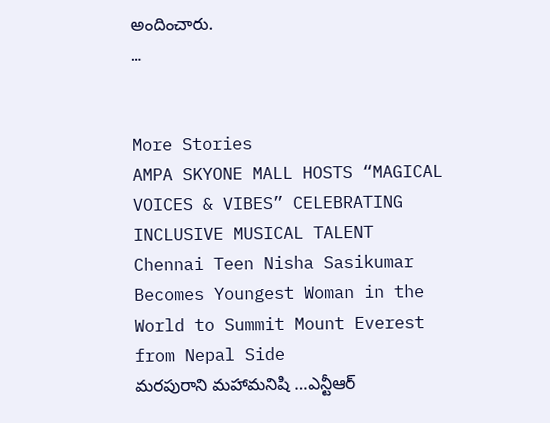అందించారు.
…


More Stories
AMPA SKYONE MALL HOSTS “MAGICAL VOICES & VIBES” CELEBRATING INCLUSIVE MUSICAL TALENT
Chennai Teen Nisha Sasikumar Becomes Youngest Woman in the World to Summit Mount Everest from Nepal Side
మరపురాని మహామనిషి …ఎన్టీఆర్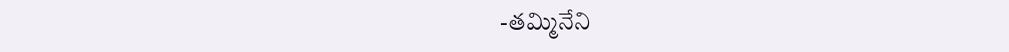-తమ్మినేని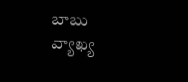బాబు వ్యాఖ్య